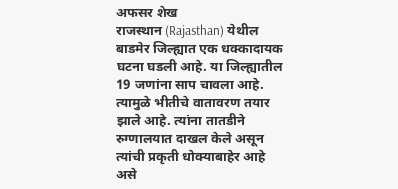अफसर शेख
राजस्थान (Rajasthan) येथील बाडमेर जिल्ह्यात एक धक्कादायक घटना घडली आहे. या जिल्ह्यातील 19 जणांना साप चावला आहे. त्यामुळे भीतीचे वातावरण तयार झाले आहे. त्यांना तातडीने रुग्णालयात दाखल केले असून त्यांची प्रकृती धोक्याबाहेर आहे असे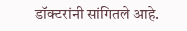डॉक्टरांनी सांगितले आहे.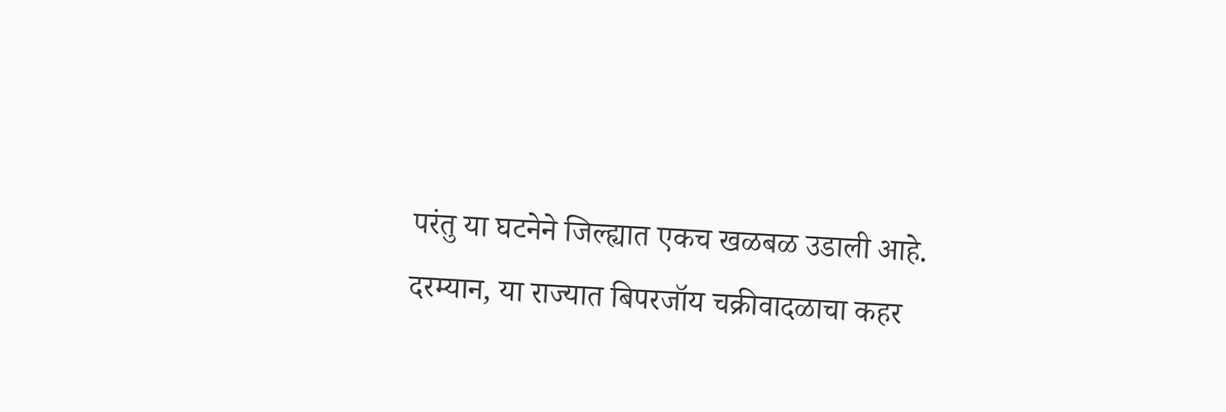परंतु या घटनेने जिल्ह्यात एकच खळबळ उडाली आहे.
दरम्यान, या राज्यात बिपरजॉय चक्रीवादळाचा कहर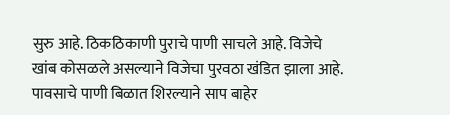सुरु आहे. ठिकठिकाणी पुराचे पाणी साचले आहे. विजेचे खांब कोसळले असल्याने विजेचा पुरवठा खंडित झाला आहे. पावसाचे पाणी बिळात शिरल्याने साप बाहेर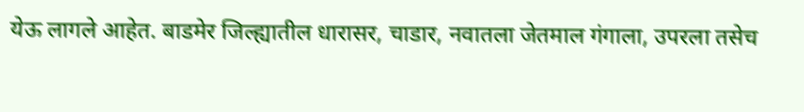येऊ लागले आहेत. बाडमेर जिल्ह्यातील धारासर, चाडार, नवातला जेतमाल गंगाला, उपरला तसेच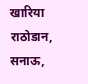खारिया राठोडान, सनाऊ,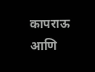कापराऊ आणि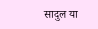सादुल या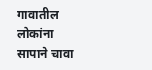गावातील लोकांना सापाने चावा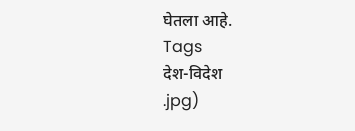घेतला आहे.
Tags
देश-विदेश
.jpg)